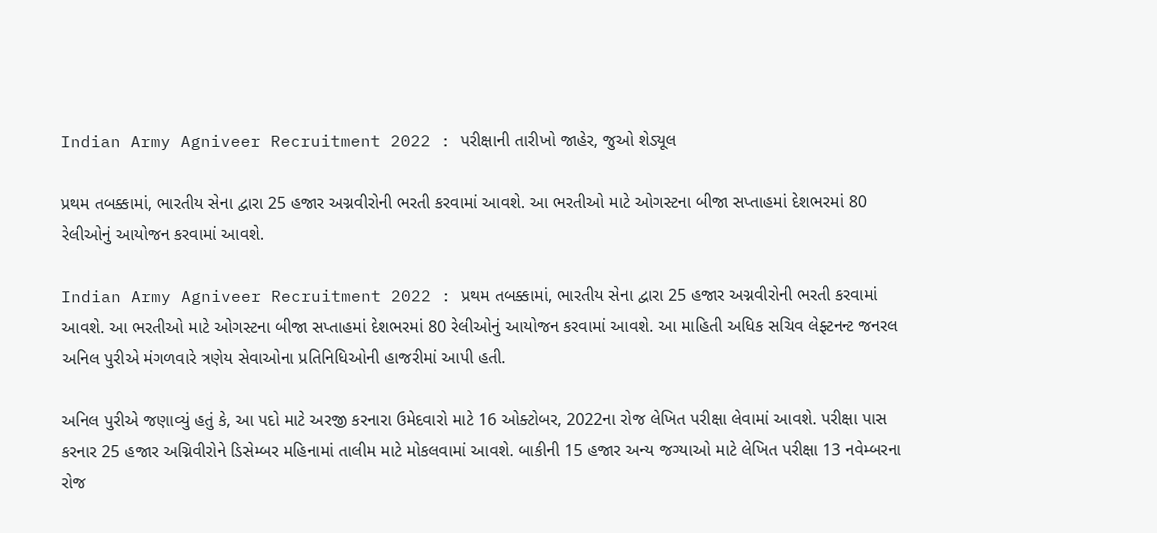Indian Army Agniveer Recruitment 2022 : પરીક્ષાની તારીખો જાહેર, જુઓ શેડ્યૂલ

પ્રથમ તબક્કામાં, ભારતીય સેના દ્વારા 25 હજાર અગ્નવીરોની ભરતી કરવામાં આવશે. આ ભરતીઓ માટે ઓગસ્ટના બીજા સપ્તાહમાં દેશભરમાં 80 રેલીઓનું આયોજન કરવામાં આવશે.

Indian Army Agniveer Recruitment 2022 : પ્રથમ તબક્કામાં, ભારતીય સેના દ્વારા 25 હજાર અગ્નવીરોની ભરતી કરવામાં આવશે. આ ભરતીઓ માટે ઓગસ્ટના બીજા સપ્તાહમાં દેશભરમાં 80 રેલીઓનું આયોજન કરવામાં આવશે. આ માહિતી અધિક સચિવ લેફ્ટનન્ટ જનરલ અનિલ પુરીએ મંગળવારે ત્રણેય સેવાઓના પ્રતિનિધિઓની હાજરીમાં આપી હતી.

અનિલ પુરીએ જણાવ્યું હતું કે, આ પદો માટે અરજી કરનારા ઉમેદવારો માટે 16 ઓક્ટોબર, 2022ના રોજ લેખિત પરીક્ષા લેવામાં આવશે. પરીક્ષા પાસ કરનાર 25 હજાર અગ્નિવીરોને ડિસેમ્બર મહિનામાં તાલીમ માટે મોકલવામાં આવશે. બાકીની 15 હજાર અન્ય જગ્યાઓ માટે લેખિત પરીક્ષા 13 નવેમ્બરના રોજ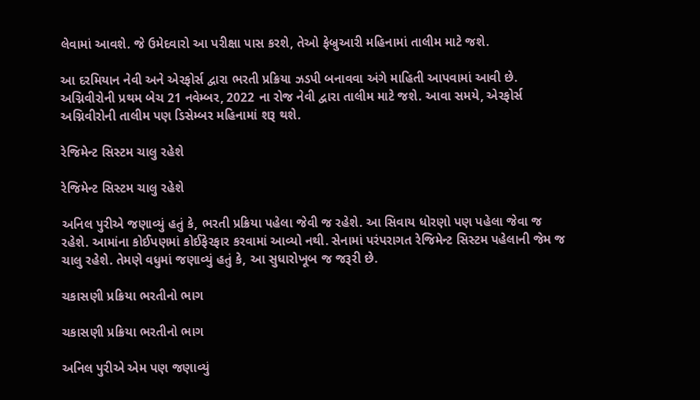લેવામાં આવશે. જે ઉમેદવારો આ પરીક્ષા પાસ કરશે, તેઓ ફેબ્રુઆરી મહિનામાં તાલીમ માટે જશે.

આ દરમિયાન નેવી અને એરફોર્સ દ્વારા ભરતી પ્રક્રિયા ઝડપી બનાવવા અંગે માહિતી આપવામાં આવી છે. અગ્નિવીરોની પ્રથમ બેચ 21 નવેમ્બર, 2022 ના રોજ નેવી દ્વારા તાલીમ માટે જશે. આવા સમયે, એરફોર્સ અગ્નિવીરોની તાલીમ પણ ડિસેમ્બર મહિનામાં શરૂ થશે.

રેજિમેન્ટ સિસ્ટમ ચાલુ રહેશે

રેજિમેન્ટ સિસ્ટમ ચાલુ રહેશે

અનિલ પુરીએ જણાવ્યું હતું કે, ભરતી પ્રક્રિયા પહેલા જેવી જ રહેશે. આ સિવાય ધોરણો પણ પહેલા જેવા જ રહેશે. આમાંના કોઈપણમાં કોઈફેરફાર કરવામાં આવ્યો નથી. સેનામાં પરંપરાગત રેજિમેન્ટ સિસ્ટમ પહેલાની જેમ જ ચાલુ રહેશે. તેમણે વધુમાં જણાવ્યું હતું કે, આ સુધારોખૂબ જ જરૂરી છે.

ચકાસણી પ્રક્રિયા ભરતીનો ભાગ

ચકાસણી પ્રક્રિયા ભરતીનો ભાગ

અનિલ પુરીએ એમ પણ જણાવ્યું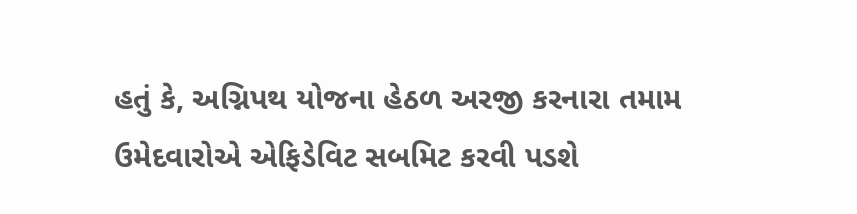હતું કે, અગ્નિપથ યોજના હેઠળ અરજી કરનારા તમામ ઉમેદવારોએ એફિડેવિટ સબમિટ કરવી પડશે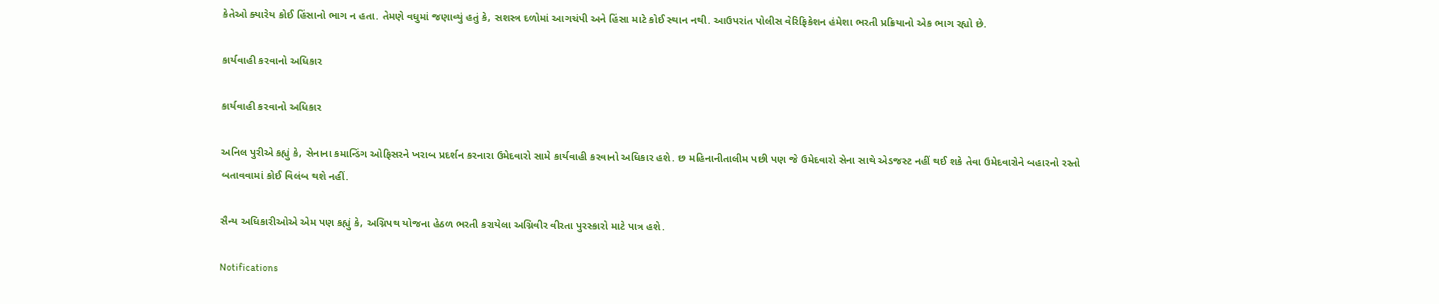કેતેઓ ક્યારેય કોઈ હિંસાનો ભાગ ન હતા. તેમણે વધુમાં જણાવ્યું હતું કે, સશસ્ત્ર દળોમાં આગચંપી અને હિંસા માટે કોઈ સ્થાન નથી. આઉપરાંત પોલીસ વેરિફિકેશન હંમેશા ભરતી પ્રક્રિયાનો એક ભાગ રહ્યો છે.

કાર્યવાહી કરવાનો અધિકાર

કાર્યવાહી કરવાનો અધિકાર

અનિલ પુરીએ કહ્યું કે, સેનાના કમાન્ડિંગ ઓફિસરને ખરાબ પ્રદર્શન કરનારા ઉમેદવારો સામે કાર્યવાહી કરવાનો અધિકાર હશે. છ મહિનાનીતાલીમ પછી પણ જે ઉમેદવારો સેના સાથે એડજસ્ટ નહીં થઈ શકે તેવા ઉમેદવારોને બહારનો રસ્તો બતાવવામાં કોઈ વિલંબ થશે નહીં.

સૈન્ય અધિકારીઓએ એમ પણ કહ્યું કે, અગ્નિપથ યોજના હેઠળ ભરતી કરાયેલા અગ્નિવીર વીરતા પુરસ્કારો માટે પાત્ર હશે.

Notifications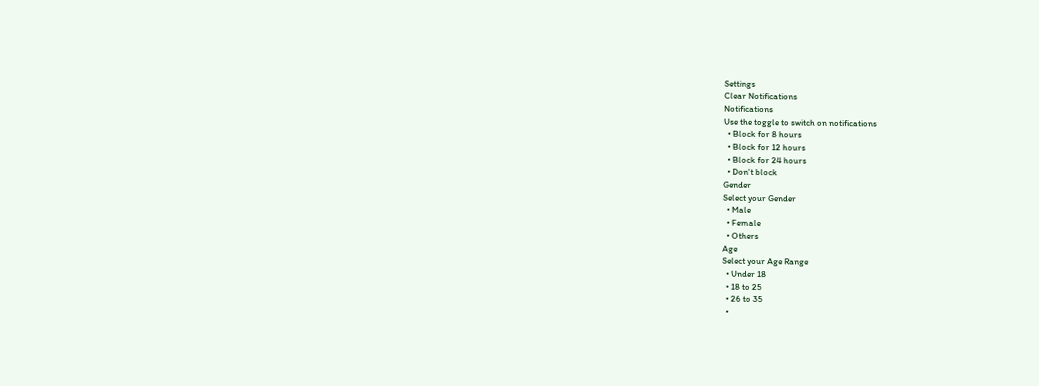Settings
Clear Notifications
Notifications
Use the toggle to switch on notifications
  • Block for 8 hours
  • Block for 12 hours
  • Block for 24 hours
  • Don't block
Gender
Select your Gender
  • Male
  • Female
  • Others
Age
Select your Age Range
  • Under 18
  • 18 to 25
  • 26 to 35
  •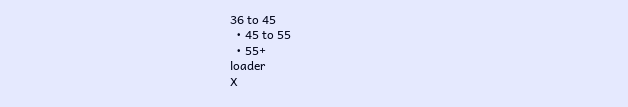36 to 45
  • 45 to 55
  • 55+
loader
X